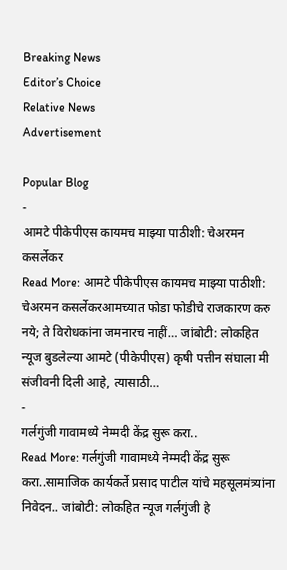Breaking News
Editor’s Choice
Relative News
Advertisement

Popular Blog
-
आमटे पीकेपीएस कायमच माझ्या पाठीशी: चेअरमन कसर्लेकर
Read More: आमटे पीकेपीएस कायमच माझ्या पाठीशी: चेअरमन कसर्लेकरआमच्यात फोडा फोडीचे राजकारण करु नये; ते विरोधकांना जमनारच नाहीं… जांबोटी: लोकहित न्यूज बुडलेल्या आमटे (पीकेपीएस) कृषी पत्तीन संघाला मी संजीवनी दिली आहे, त्यासाठी…
-
गर्लगुंजी गावामध्ये नेम्मदी केंद्र सुरू करा..
Read More: गर्लगुंजी गावामध्ये नेम्मदी केंद्र सुरू करा..सामाजिक कार्यकर्ते प्रसाद पाटील यांचे महसूलमंत्र्यांना निवेदन.. जांबोटी: लोकहित न्यूज गर्लगुंजी हे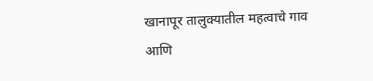खानापूर तालुक्यातील महत्वाचे गाव आणि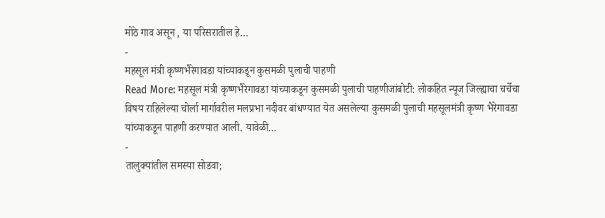मोठे गाव असून , या परिसरातील हे…
-
महसूल मंत्री कृष्णभैरेगावडा यांच्याकडून कुसमळी पुलाची पाहणी
Read More: महसूल मंत्री कृष्णभैरेगावडा यांच्याकडून कुसमळी पुलाची पाहणीजांबोटी: लोकहित न्यूज जिल्ह्याचा चर्चेचा विषय राहिलेल्या चोर्ला मार्गावरील मलप्रभा नदीवर बांधण्यात येत असलेल्या कुसमळी पुलाची महसूलमंत्री कृष्ण भैरेगावडा यांच्याकडून पाहणी करण्यात आली. यावेळी…
-
तालुक्यांतील समस्या सोडवा;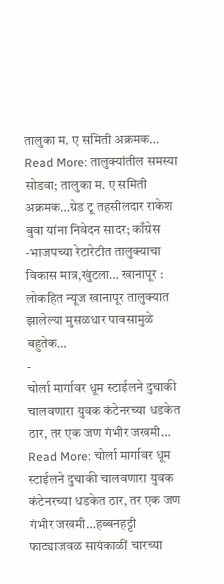तालुका म. ए समिती अक्रमक…
Read More: तालुक्यांतील समस्या सोडवा; तालुका म. ए समिती अक्रमक…ग्रेड टू तहसीलदार राकेश बुवा यांना निवेदन सादर; काँग्रेस -भाजपच्या रेटारेटीत तालुक्याचा विकास मात्र,खुंटला… खानापूर : लोकहित न्यूज खानापूर तालुक्यात झालेल्या मुसळधार पावसामुळे बहुतेक…
-
चोर्ला मार्गावर धूम स्टाईलने दुचाकी चालवणारा युवक कंटेनरच्या धडकेत ठार, तर एक जण गंभीर जखमी…
Read More: चोर्ला मार्गावर धूम स्टाईलने दुचाकी चालवणारा युवक कंटेनरच्या धडकेत ठार, तर एक जण गंभीर जखमी…हब्बनहट्टी फाट्याजवळ सायंकाळीं चारच्या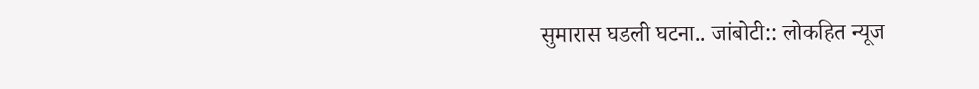सुमारास घडली घटना.. जांबोटी:: लोकहित न्यूज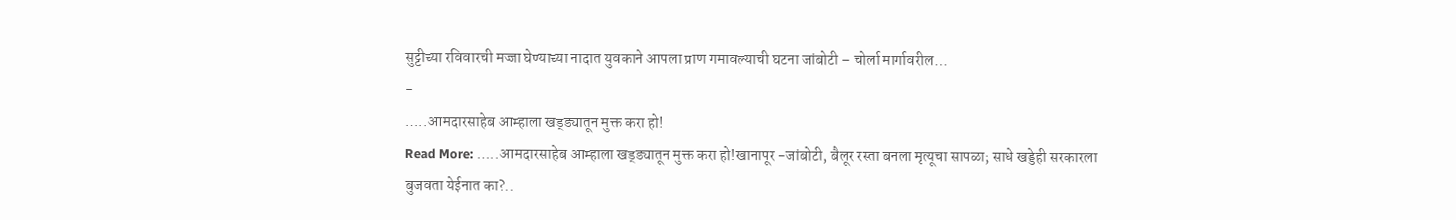सुट्टीच्या रविवारची मज्जा घेण्याच्या नादात युवकाने आपला प्राण गमावल्याची घटना जांबोटी – चोर्ला मार्गावरील…
-
…..आमदारसाहेब आम्हाला खड्ड्यातून मुक्त करा हो!
Read More: …..आमदारसाहेब आम्हाला खड्ड्यातून मुक्त करा हो!खानापूर -जांबोटी, बैलूर रस्ता बनला मृत्यूचा सापळा; साधे खड्डेही सरकारला बुजवता येईनात का?..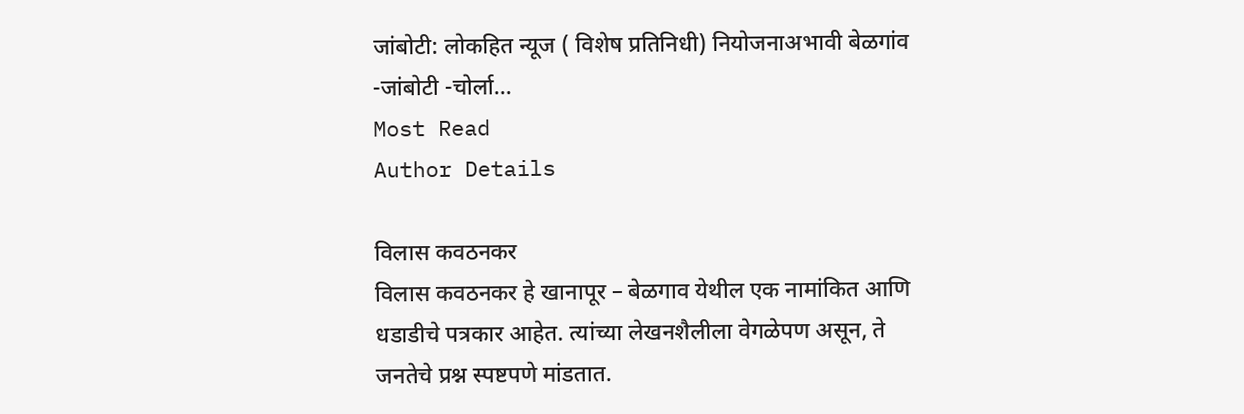जांबोटी: लोकहित न्यूज ( विशेष प्रतिनिधी) नियोजनाअभावी बेळगांव -जांबोटी -चोर्ला…
Most Read
Author Details

विलास कवठनकर
विलास कवठनकर हे खानापूर – बेळगाव येथील एक नामांकित आणि धडाडीचे पत्रकार आहेत. त्यांच्या लेखनशैलीला वेगळेपण असून, ते जनतेचे प्रश्न स्पष्टपणे मांडतात.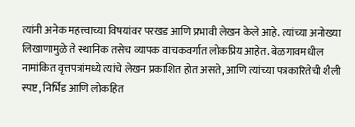त्यांनी अनेक महत्त्वाच्या विषयांवर परखड आणि प्रभावी लेखन केले आहे. त्यांच्या अनोख्या लिखाणामुळे ते स्थानिक तसेच व्यापक वाचकवर्गात लोकप्रिय आहेत. बेळगावमधील नामांकित वृत्तपत्रांमध्ये त्यांचे लेखन प्रकाशित होत असते, आणि त्यांच्या पत्रकारितेची शैली स्पष्ट, निर्भिड आणि लोकहित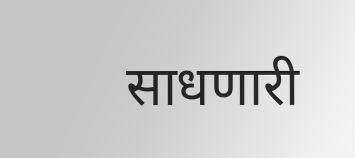साधणारी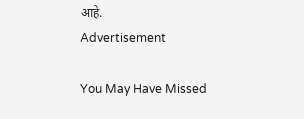आहे.
Advertisement

You May Have Missed